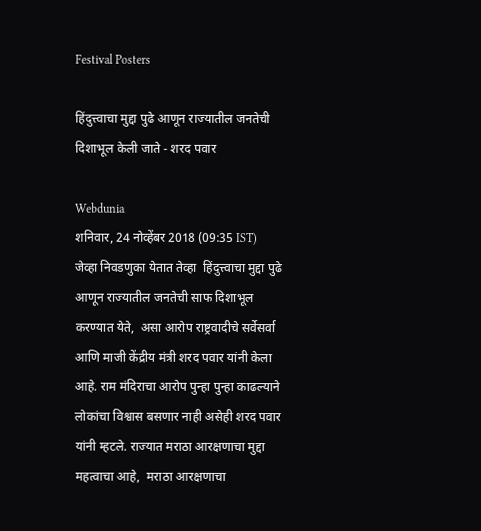Festival Posters

हिंदुत्त्वाचा मुद्दा पुढे आणून राज्यातील जनतेची दिशाभूल केली जाते - शरद पवार

Webdunia
शनिवार, 24 नोव्हेंबर 2018 (09:35 IST)
जेव्हा निवडणुका येतात तेव्हा  हिंदुत्त्वाचा मुद्दा पुढे आणून राज्यातील जनतेची साफ दिशाभूल करण्यात येते,  असा आरोप राष्ट्रवादीचे सर्वेसर्वा आणि माजी केंद्रीय मंत्री शरद पवार यांनी केला आहे. राम मंदिराचा आरोप पुन्हा पुन्हा काढल्याने लोकांचा विश्वास बसणार नाही असेही शरद पवार यांनी म्हटले. राज्यात मराठा आरक्षणाचा मुद्दा महत्वाचा आहे,  मराठा आरक्षणाचा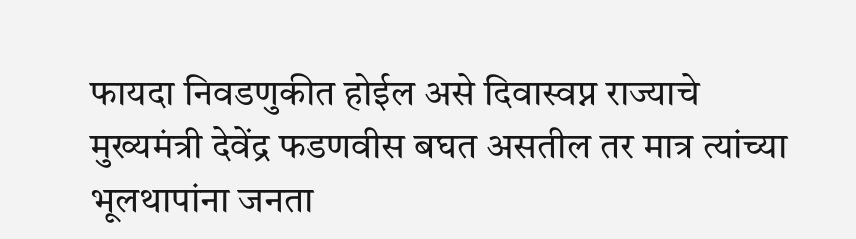फायदा निवडणुकीत होईल असे दिवास्वप्न राज्याचे मुख्यमंत्री देवेंद्र फडणवीस बघत असतील तर मात्र त्यांच्या भूलथापांना जनता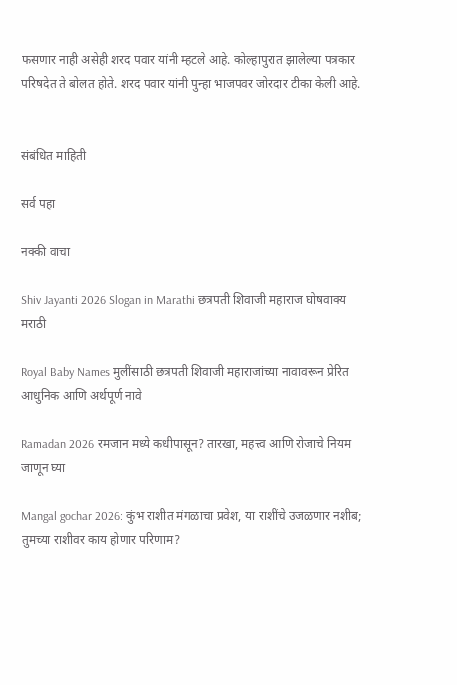फसणार नाही असेही शरद पवार यांनी म्हटले आहे. कोल्हापुरात झालेल्या पत्रकार परिषदेत ते बोलत होते. शरद पवार यांनी पुन्हा भाजपवर जोरदार टीका केली आहे.


संबंधित माहिती

सर्व पहा

नक्की वाचा

Shiv Jayanti 2026 Slogan in Marathi छत्रपती शिवाजी महाराज घोषवाक्य मराठी

Royal Baby Names मुलींसाठी छत्रपती शिवाजी महाराजांच्या नावावरून प्रेरित आधुनिक आणि अर्थपूर्ण नावे

Ramadan 2026 रमजान मध्ये कधीपासून? तारखा, महत्त्व आणि रोजाचे नियम जाणून घ्या

Mangal gochar 2026: कुंभ राशीत मंगळाचा प्रवेश, या राशींचे उजळणार नशीब; तुमच्या राशीवर काय होणार परिणाम?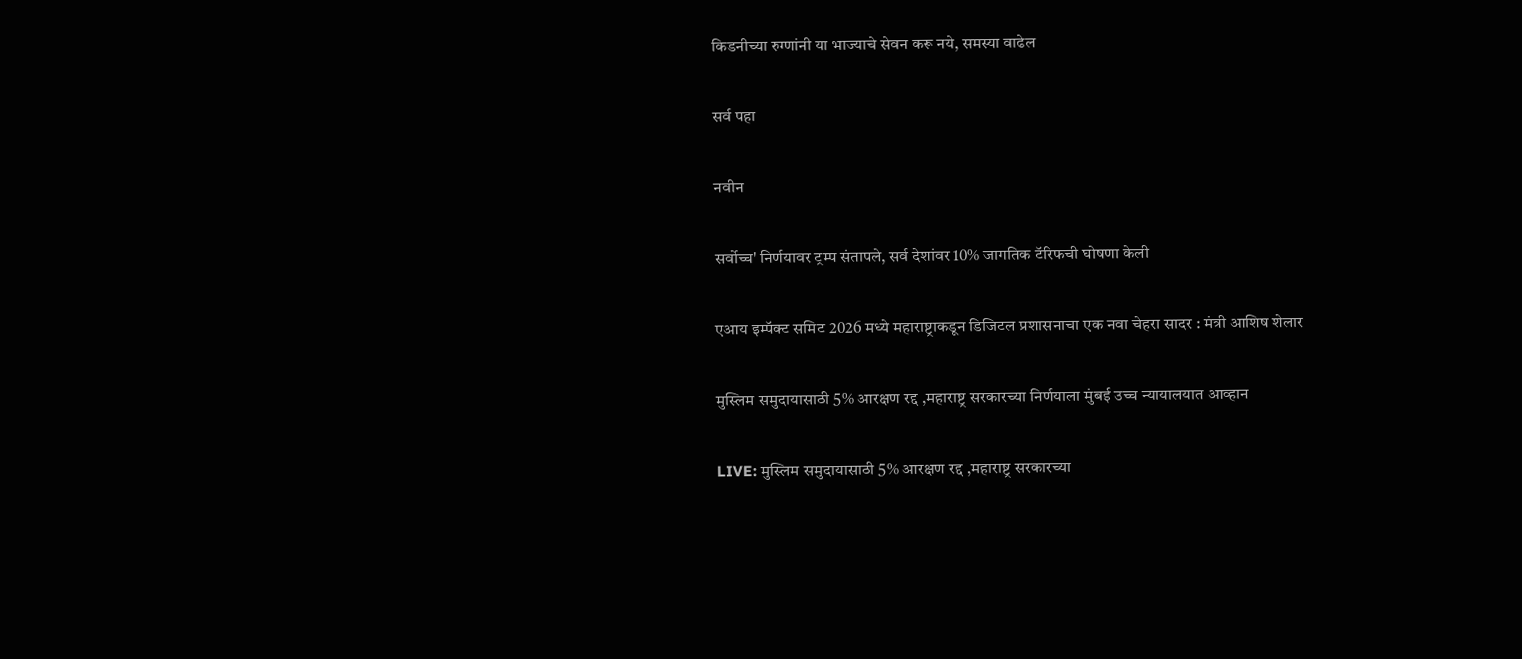किडनीच्या रुग्णांनी या भाज्याचे सेवन करू नये, समस्या वाढेल

सर्व पहा

नवीन

सर्वोच्च' निर्णयावर ट्रम्प संतापले, सर्व देशांवर 10% जागतिक टॅरिफची घोषणा केली

एआय इम्पॅक्ट समिट 2026 मध्ये महाराष्ट्राकडून डिजिटल प्रशासनाचा एक नवा चेहरा सादर : मंत्री आशिष शेलार

मुस्लिम समुदायासाठी 5% आरक्षण रद्द ,महाराष्ट्र सरकारच्या निर्णयाला मुंबई उच्च न्यायालयात आव्हान

LIVE: मुस्लिम समुदायासाठी 5% आरक्षण रद्द ,महाराष्ट्र सरकारच्या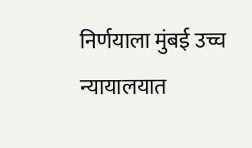निर्णयाला मुंबई उच्च न्यायालयात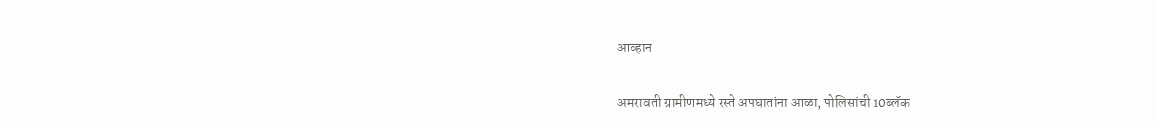आव्हान

अमरावती ग्रामीणमध्ये रस्ते अपघातांना आळा, पोलिसांची 10ब्लॅक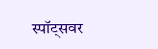स्पॉट्सवर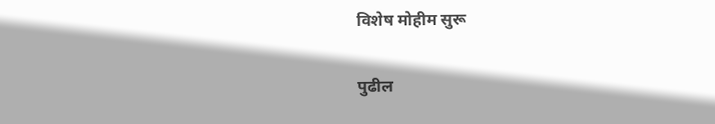विशेष मोहीम सुरू

पुढील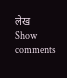लेख
Show comments